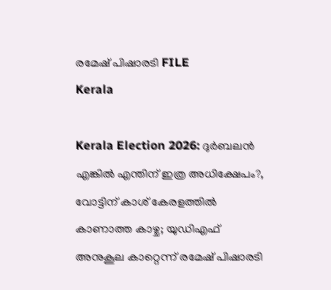രമേഷ് പിഷാരടി FILE
Kerala

Kerala Election 2026: ദുര്‍ബലന്‍ എങ്കില്‍ എന്തിന് ഇത്ര അധിക്ഷേപം?, വോട്ടിന് കാശ് കേരളത്തില്‍ കാണാത്ത കാഴ്ച; യുഡിഎഫ് അനുകൂല കാറ്റെന്ന് രമേഷ് പിഷാരടി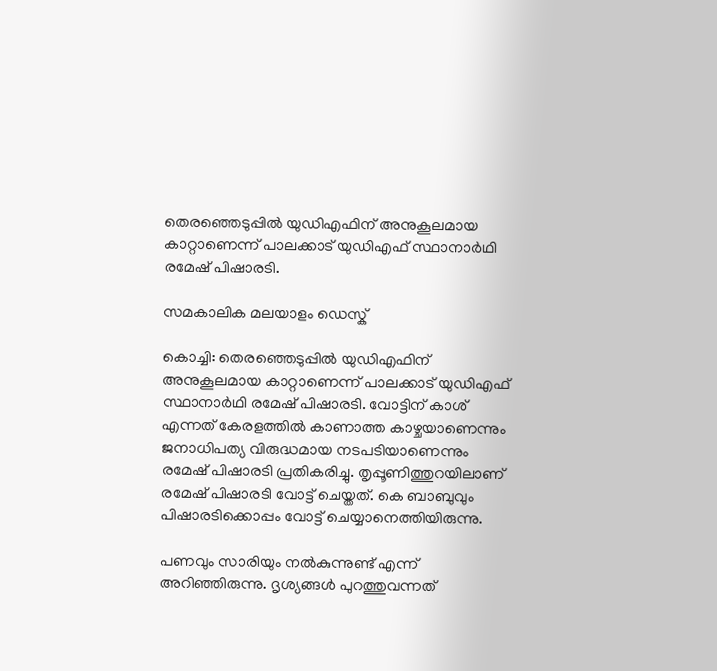തെരഞ്ഞെടുപ്പില്‍ യുഡിഎഫിന് അനുകൂലമായ കാറ്റാണെന്ന് പാലക്കാട് യുഡിഎഫ് സ്ഥാനാര്‍ഥി രമേഷ് പിഷാരടി.

സമകാലിക മലയാളം ഡെസ്ക്

കൊച്ചി: തെരഞ്ഞെടുപ്പില്‍ യുഡിഎഫിന് അനുകൂലമായ കാറ്റാണെന്ന് പാലക്കാട് യുഡിഎഫ് സ്ഥാനാര്‍ഥി രമേഷ് പിഷാരടി. വോട്ടിന് കാശ് എന്നത് കേരളത്തില്‍ കാണാത്ത കാഴ്ചയാണെന്നും ജനാധിപത്യ വിരുദ്ധമായ നടപടിയാണെന്നും രമേഷ് പിഷാരടി പ്രതികരിച്ചു. തൃപ്പൂണിത്തുറയിലാണ് രമേഷ് പിഷാരടി വോട്ട് ചെയ്തത്. കെ ബാബുവും പിഷാരടിക്കൊപ്പം വോട്ട് ചെയ്യാനെത്തിയിരുന്നു.

പണവും സാരിയും നല്‍കുന്നുണ്ട് എന്ന് അറിഞ്ഞിരുന്നു. ദൃശ്യങ്ങള്‍ പുറത്തുവന്നത്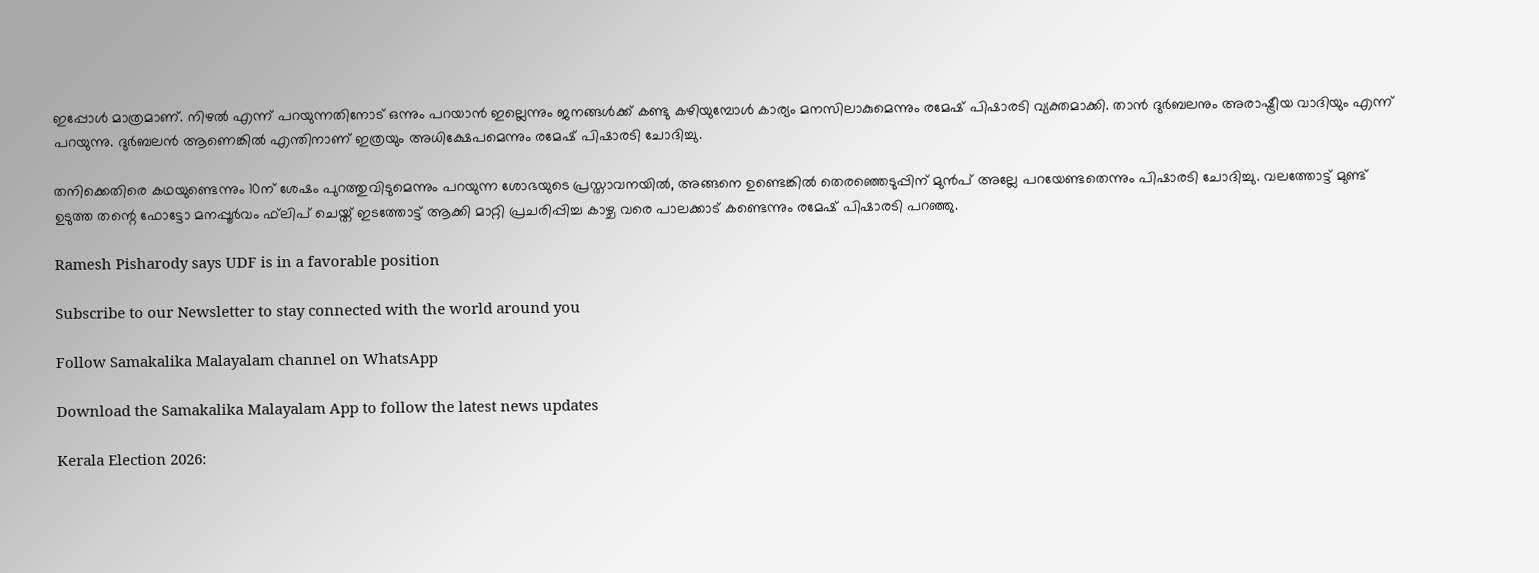ഇപ്പോള്‍ മാത്രമാണ്. നിഴല്‍ എന്ന് പറയുന്നതിനോട് ഒന്നും പറയാന്‍ ഇല്ലെന്നും ജനങ്ങള്‍ക്ക് കണ്ടു കഴിയുമ്പോള്‍ കാര്യം മനസിലാകുമെന്നും രമേഷ് പിഷാരടി വ്യക്തമാക്കി. താന്‍ ദുര്‍ബലനും അരാഷ്ട്രീയ വാദിയും എന്ന് പറയുന്നു. ദുര്‍ബലന്‍ ആണെങ്കില്‍ എന്തിനാണ് ഇത്രയും അധിക്ഷേപമെന്നും രമേഷ് പിഷാരടി ചോദിച്ചു.

തനിക്കെതിരെ കഥയുണ്ടെന്നും 10ന് ശേഷം പുറത്തുവിടുമെന്നും പറയുന്ന ശോഭയുടെ പ്രസ്താവനയില്‍, അങ്ങനെ ഉണ്ടെങ്കില്‍ തെരഞ്ഞെടുപ്പിന് മുന്‍പ് അല്ലേ പറയേണ്ടതെന്നും പിഷാരടി ചോദിച്ചു. വലത്തോട്ട് മുണ്ട് ഉടുത്ത തന്റെ ഫോട്ടോ മനപ്പൂര്‍വം ഫ്‌ലിപ് ചെയ്ത് ഇടത്തോട്ട് ആക്കി മാറ്റി പ്രചരിപ്പിച്ച കാഴ്ച വരെ പാലക്കാട് കണ്ടെന്നും രമേഷ് പിഷാരടി പറഞ്ഞു.

Ramesh Pisharody says UDF is in a favorable position

Subscribe to our Newsletter to stay connected with the world around you

Follow Samakalika Malayalam channel on WhatsApp

Download the Samakalika Malayalam App to follow the latest news updates

Kerala Election 2026: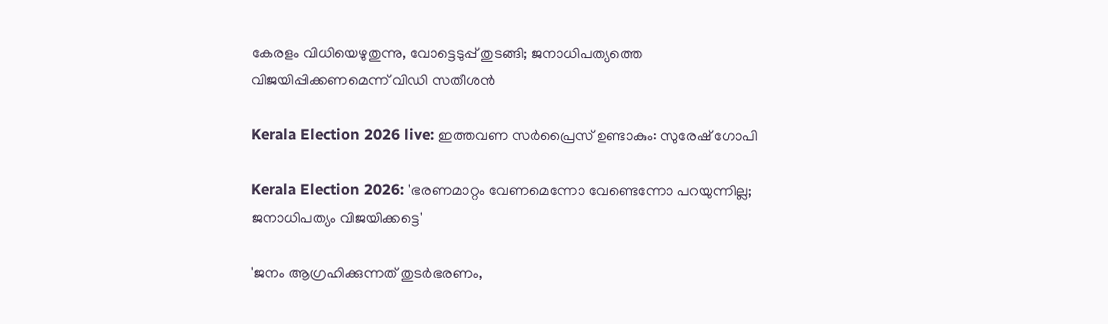കേരളം വിധിയെഴുതുന്നു, വോട്ടെടുപ്പ് തുടങ്ങി; ജനാധിപത്യത്തെ വിജയിപ്പിക്കണമെന്ന് വിഡി സതീശന്‍

Kerala Election 2026 live: ഇത്തവണ സര്‍പ്രൈസ് ഉണ്ടാകും: സുരേഷ് ഗോപി

Kerala Election 2026: 'ഭരണമാറ്റം വേണമെന്നോ വേണ്ടെന്നോ പറയുന്നില്ല; ജനാധിപത്യം വിജയിക്കട്ടെ'

'ജനം ആഗ്രഹിക്കുന്നത് തുടർഭരണം,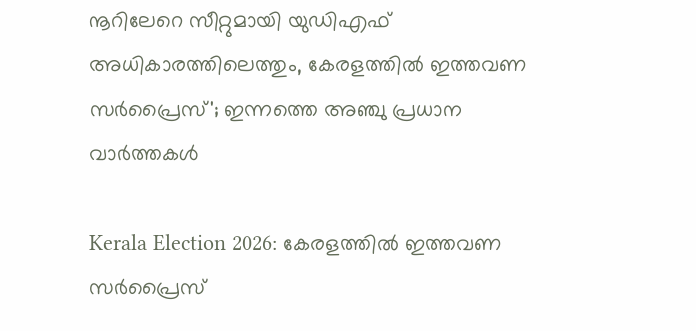നൂറിലേറെ സീറ്റുമായി യുഡിഎഫ് അധികാരത്തിലെത്തും, കേരളത്തില്‍ ഇത്തവണ സര്‍പ്രൈസ്'; ഇന്നത്തെ അഞ്ചു പ്രധാന വാർത്തകൾ

Kerala Election 2026: കേരളത്തില്‍ ഇത്തവണ സര്‍പ്രൈസ്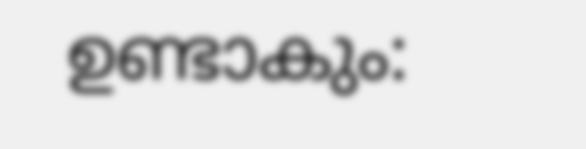ഉണ്ടാകും: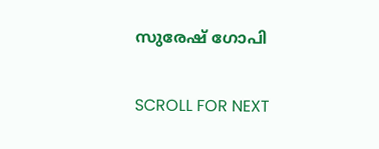സുരേഷ് ഗോപി

SCROLL FOR NEXT